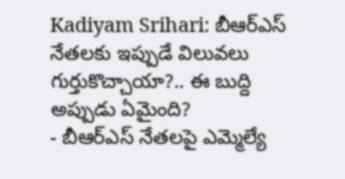Kadiyam Srihari: బీఆర్ఎస్ నేతలకు ఇప్పుడే విలువలు గుర్తుకొచ్చాయా?.. ఈ బుద్ది అప్పుడు ఏమైంది?
- బీఆర్ఎస్ నేతలపై ఎమ్మెల్యే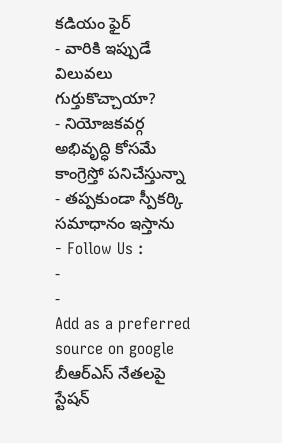కడియం ఫైర్
- వారికి ఇప్పుడే విలువలు గుర్తుకొచ్చాయా?
- నియోజకవర్గ అభివృద్ధి కోసమే కాంగ్రెస్తో పనిచేస్తున్నా
- తప్పకుండా స్పీకర్కి సమాధానం ఇస్తాను
- Follow Us :
-
-
Add as a preferred
source on google
బీఆర్ఎస్ నేతలపై స్టేషన్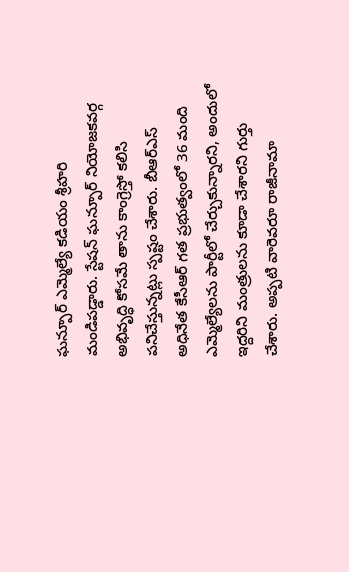ఘన్పూర్ ఎమ్మెల్యే కడియం శ్రీహరి మండిపడ్డారు. స్టేషన్ ఘన్పూర్ నియోజకవర్గ అభివృద్ధి కోసమే తాను కాంగ్రెస్తో కలిసి పనిచేస్తున్నట్లు స్పష్టం చేశారు. బీఆర్ఎస్ అధినేత కేసీఆర్ గత ప్రభుత్వంలో 36 మంది ఎమ్మెల్యేలను పార్టీలో చేర్చుకున్నారని, అందులో ఇద్దరిని మంత్రులను కూడా చేశారని గుర్తు చేశారు. అప్పటి వారెవరూ రాజీనామా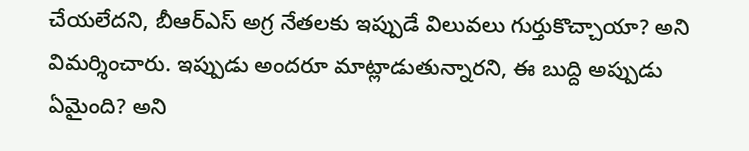చేయలేదని, బీఆర్ఎస్ అగ్ర నేతలకు ఇప్పుడే విలువలు గుర్తుకొచ్చాయా? అని విమర్శించారు. ఇప్పుడు అందరూ మాట్లాడుతున్నారని, ఈ బుద్ది అప్పుడు ఏమైంది? అని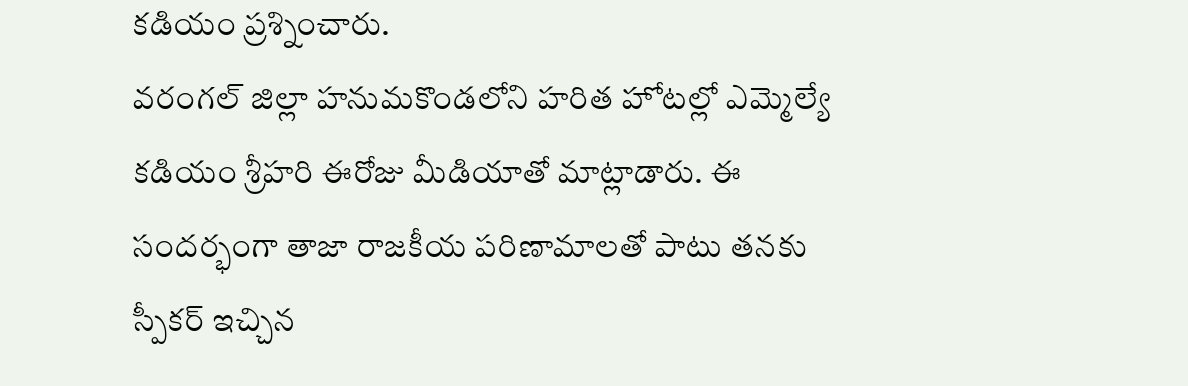కడియం ప్రశ్నించారు.
వరంగల్ జిల్లా హనుమకొండలోని హరిత హోటల్లో ఎమ్మెల్యే కడియం శ్రీహరి ఈరోజు మీడియాతో మాట్లాడారు. ఈ సందర్భంగా తాజా రాజకీయ పరిణామాలతో పాటు తనకు స్పీకర్ ఇచ్చిన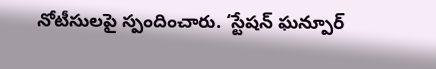నోటీసులపై స్పందించారు. ‘స్టేషన్ ఘన్పూర్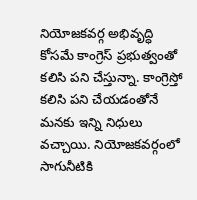నియోజకవర్గ అభివృద్ధి కోసమే కాంగ్రెస్ ప్రభుత్వంతో కలిసి పని చేస్తున్నా. కాంగ్రెస్తో కలిసి పని చేయడంతోనే మనకు ఇన్ని నిధులు వచ్చాయి. నియోజకవర్గంలో సాగునీటికి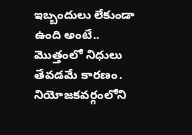ఇబ్బందులు లేకుండా ఉంది అంటే.. మొత్తంలో నిధులు తేవడమే కారణం. నియోజకవర్గంలోని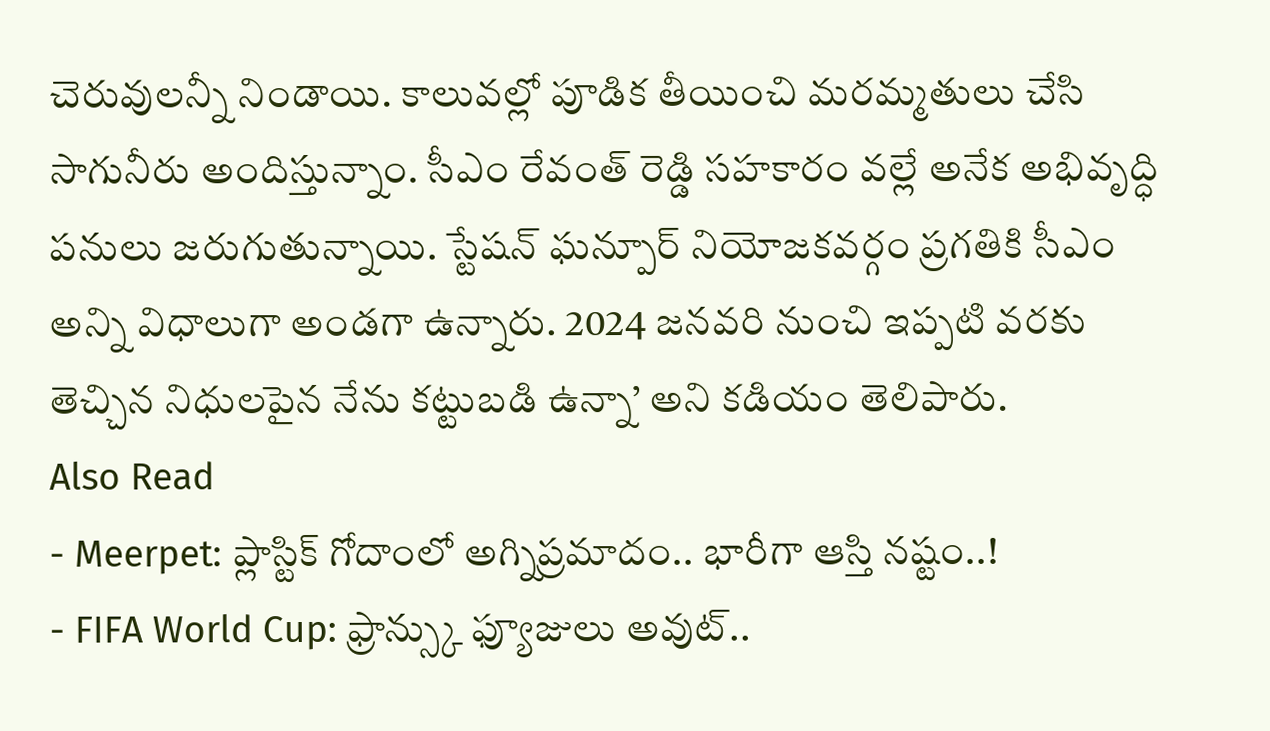చెరువులన్నీ నిండాయి. కాలువల్లో పూడిక తీయించి మరమ్మతులు చేసి సాగునీరు అందిస్తున్నాం. సీఎం రేవంత్ రెడ్డి సహకారం వల్లే అనేక అభివృద్ధి పనులు జరుగుతున్నాయి. స్టేషన్ ఘన్పూర్ నియోజకవర్గం ప్రగతికి సీఎం అన్ని విధాలుగా అండగా ఉన్నారు. 2024 జనవరి నుంచి ఇప్పటి వరకు తెచ్చిన నిధులపైన నేను కట్టుబడి ఉన్నా’ అని కడియం తెలిపారు.
Also Read
- Meerpet: ప్లాస్టిక్ గోదాంలో అగ్నిప్రమాదం.. భారీగా ఆస్తి నష్టం..!
- FIFA World Cup: ఫ్రాన్స్కు ఫ్యూజులు అవుట్..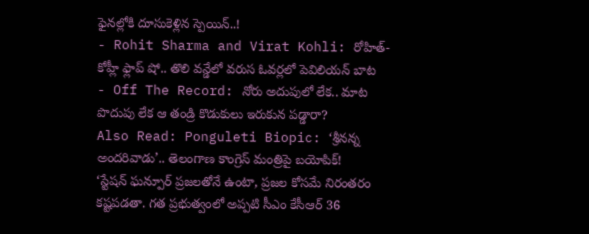ఫైనల్లోకి దూసుకెళ్లిన స్పెయిన్..!
- Rohit Sharma and Virat Kohli: రోహిత్-కోహ్లీ ఫ్లాప్ షో.. తొలి వన్డేలో వరుస ఓవర్లలో పెవిలియన్ బాట
- Off The Record: నోరు అదుపులో లేక.. మాట పొదుపు లేక ఆ తండ్రి కొడుకులు ఇరుకున పడ్డారా?
Also Read: Ponguleti Biopic: ‘శ్రీనన్న అందరివాడు’.. తెలంగాణ కాంగ్రెస్ మంత్రిపై బయోపిక్!
‘స్టేషన్ ఘన్పూర్ ప్రజలతోనే ఉంటా, ప్రజల కోసమే నిరంతరం కష్టపడతా. గత ప్రభుత్వంలో అప్పటి సీఎం కేసీఆర్ 36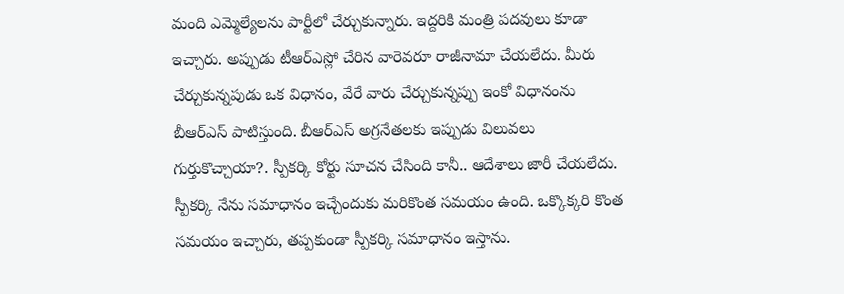మంది ఎమ్మెల్యేలను పార్టీలో చేర్చుకున్నారు. ఇద్దరికి మంత్రి పదవులు కూడా ఇచ్చారు. అప్పుడు టీఆర్ఎస్లో చేరిన వారెవరూ రాజీనామా చేయలేదు. మీరు చేర్చుకున్నపుడు ఒక విధానం, వేరే వారు చేర్చుకున్నప్పు ఇంకో విధానంను బీఆర్ఎస్ పాటిస్తుంది. బీఆర్ఎస్ అగ్రనేతలకు ఇప్పుడు విలువలు గుర్తుకొచ్చాయా?. స్పీకర్కి కోర్టు సూచన చేసింది కానీ.. ఆదేశాలు జారీ చేయలేదు. స్పీకర్కి నేను సమాధానం ఇచ్చేందుకు మరికొంత సమయం ఉంది. ఒక్కొక్కరి కొంత సమయం ఇచ్చారు, తప్పకుండా స్పీకర్కి సమాధానం ఇస్తాను.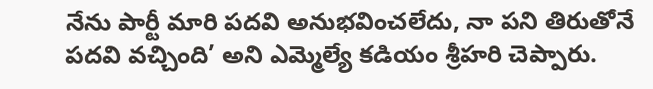నేను పార్టీ మారి పదవి అనుభవించలేదు, నా పని తిరుతోనే పదవి వచ్చింది’ అని ఎమ్మెల్యే కడియం శ్రీహరి చెప్పారు.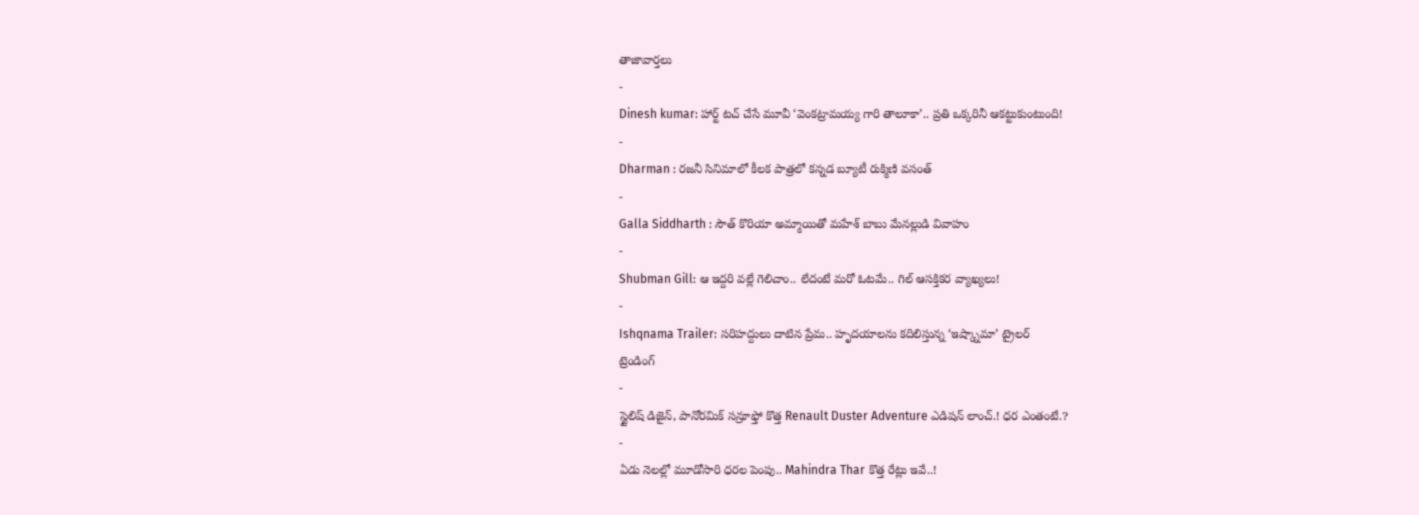తాజావార్తలు
-
Dinesh kumar: హార్ట్ టచ్ చేసే మూవీ ‘వెంకట్రామయ్య గారి తాలూకా’.. ప్రతి ఒక్కరినీ ఆకట్టుకుంటుంది!
-
Dharman : రజనీ సినిమాలో కీలక పాత్రలో కన్నడ బ్యూటీ రుక్మిణి వసంత్
-
Galla Siddharth : సౌత్ కొరియా అమ్మాయితో మహేశ్ బాబు మేనల్లుడి వివాహం
-
Shubman Gill: ఆ ఇద్దరి వల్లే గెలిచాం.. లేదంటే మరో ఓటమే.. గిల్ ఆసక్తికర వ్యాఖ్యలు!
-
Ishqnama Trailer: సరిహద్దులు దాటిన ప్రేమ.. హృదయాలను కదిలిస్తున్న ‘ఇష్క్నామా’ ట్రైలర్
ట్రెండింగ్
-
స్టైలిష్ డిజైన్, పానోరమిక్ సన్రూఫ్తో కొత్త Renault Duster Adventure ఎడిషన్ లాంచ్.! ధర ఎంతంటే.?
-
ఏడు నెలల్లో మూడోసారి ధరల పెంపు.. Mahindra Thar కొత్త రేట్లు ఇవే..!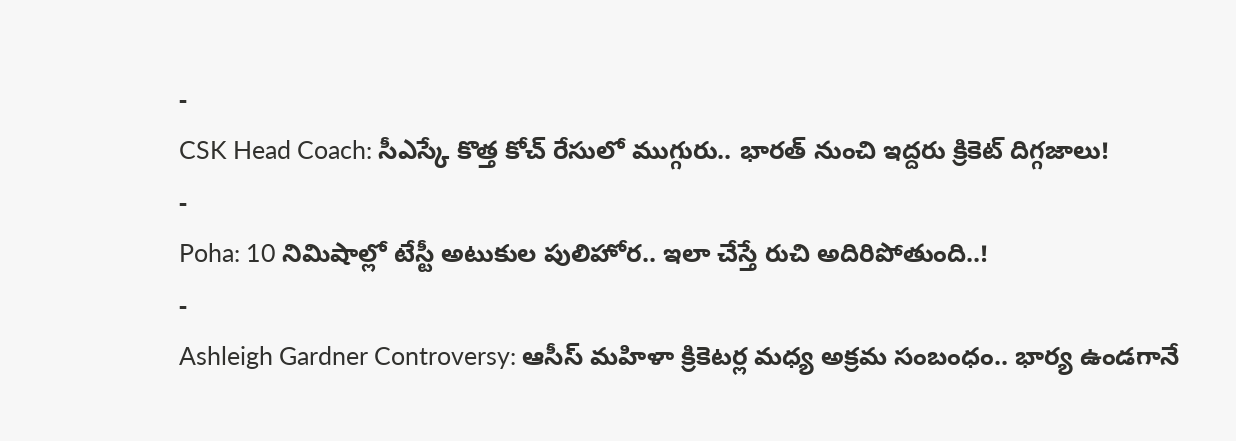-
CSK Head Coach: సీఎస్కే కొత్త కోచ్ రేసులో ముగ్గురు.. భారత్ నుంచి ఇద్దరు క్రికెట్ దిగ్గజాలు!
-
Poha: 10 నిమిషాల్లో టేస్టీ అటుకుల పులిహోర.. ఇలా చేస్తే రుచి అదిరిపోతుంది..!
-
Ashleigh Gardner Controversy: ఆసీస్ మహిళా క్రికెటర్ల మధ్య అక్రమ సంబంధం.. భార్య ఉండగానే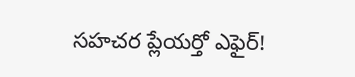సహచర ప్లేయర్తో ఎఫైర్!